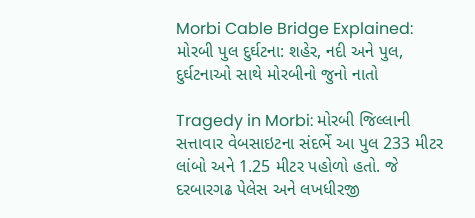Morbi Cable Bridge Explained: મોરબી પુલ દુર્ઘટના: શહેર, નદી અને પુલ, દુર્ઘટનાઓ સાથે મોરબીનો જુનો નાતો

Tragedy in Morbi: મોરબી જિલ્લાની સત્તાવાર વેબસાઇટના સંદર્ભે આ પુલ 233 મીટર લાંબો અને 1.25 મીટર પહોળો હતો. જે દરબારગઢ પેલેસ અને લખધીરજી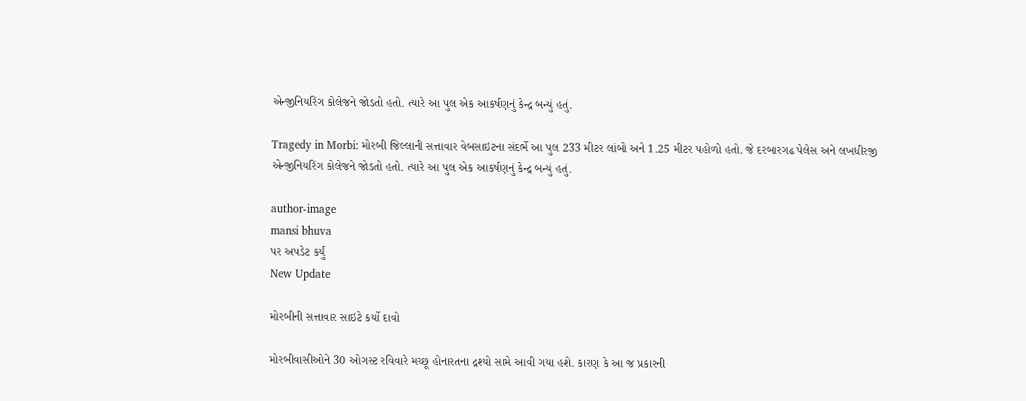એન્જીનિયરિંગ કોલેજને જોડતો હતો. ત્યારે આ પુલ એક આકર્ષણનું કેન્દ્ર બન્યું હતું.

Tragedy in Morbi: મોરબી જિલ્લાની સત્તાવાર વેબસાઇટના સંદર્ભે આ પુલ 233 મીટર લાંબો અને 1.25 મીટર પહોળો હતો. જે દરબારગઢ પેલેસ અને લખધીરજી એન્જીનિયરિંગ કોલેજને જોડતો હતો. ત્યારે આ પુલ એક આકર્ષણનું કેન્દ્ર બન્યું હતું.

author-image
mansi bhuva
પર અપડેટ કર્યું
New Update

મોરબીની સત્તાવાર સાઇટે કર્યો દાવો

મોરબીવાસીઓને 30 ઓગસ્ટ રવિવારે મચ્છૂ હોનારતના દ્રશ્યો સામે આવી ગયા હશે. કારણ કે આ જ પ્રકારની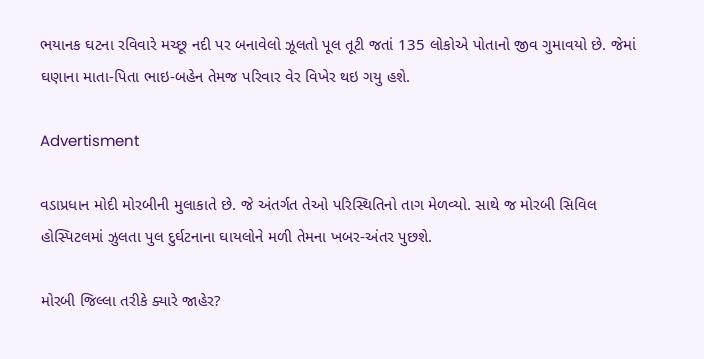ભયાનક ઘટના રવિવારે મચ્છૂ નદી પર બનાવેલો ઝૂલતો પૂલ તૂટી જતાં 135 લોકોએ પોતાનો જીવ ગુમાવયો છે. જેમાં ઘણાના માતા-પિતા ભાઇ-બહેન તેમજ પરિવાર વેર વિખેર થઇ ગયુ હશે.

Advertisment

વડાપ્રધાન મોદી મોરબીની મુલાકાતે છે. જે અંતર્ગત તેઓ પરિસ્થિતિનો તાગ મેળવ્યો. સાથે જ મોરબી સિવિલ હોસ્પિટલમાં ઝુલતા પુલ દુર્ઘટનાના ઘાયલોને મળી તેમના ખબર-અંતર પુછશે.

મોરબી જિલ્લા તરીકે ક્યારે જાહેર?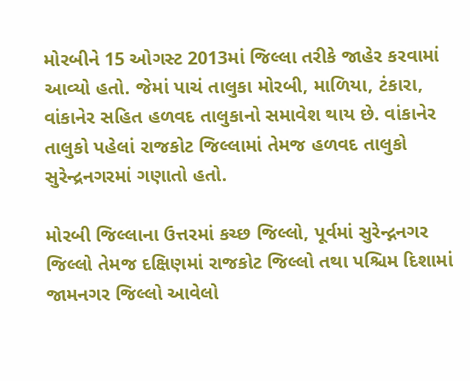મોરબીને 15 ઓગસ્ટ 2013માં જિલ્લા તરીકે જાહેર કરવામાં આવ્યો હતો. જેમાં પાચં તાલુકા મોરબી, માળિયા, ટંકારા, વાંકાનેર સહિત હળવદ તાલુકાનો સમાવેશ થાય છે. વાંકાનેર તાલુકો પહેલાં રાજકોટ જિલ્લામાં તેમજ હળવદ તાલુકો સુરેન્દ્રનગરમાં ગણાતો હતો.

મોરબી જિલ્લાના ઉત્તરમાં કચ્છ જિલ્લો, પૂર્વમાં સુરેન્દ્નનગર જિલ્લો તેમજ દક્ષિણમાં રાજકોટ જિલ્લો તથા પશ્ચિમ દિશામાં જામનગર જિલ્લો આવેલો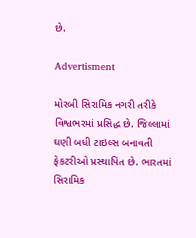છે.

Advertisment

મોરબી સિરામિક નગરી તરીકે વિશ્વભરમાં પ્રસિદ્ધ છે. જિલ્લામાં ઘણી બધી ટાઇલ્સ બનાવતી ફેકટરીઓ પ્રસ્થાપિત છે. ભારતમાં સિરામિક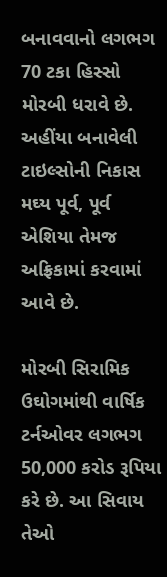બનાવવાનો લગભગ 70 ટકા હિસ્સો મોરબી ધરાવે છે. અહીંયા બનાવેલી ટાઇલ્સોની નિકાસ મઘ્ય પૂર્વ, પૂર્વ એશિયા તેમજ અફ્રિકામાં કરવામાં આવે છે.

મોરબી સિરામિક ઉઘોગમાંથી વાર્ષિક ટર્નઓવર લગભગ 50,000 કરોડ રૂપિયા કરે છે. આ સિવાય તેઓ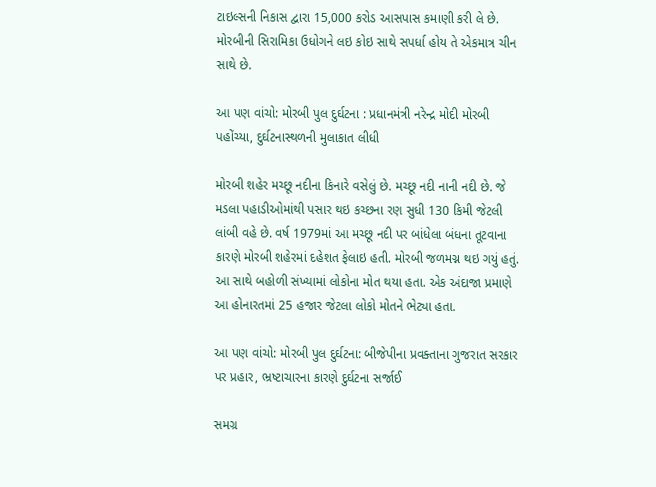ટાઇલ્સની નિકાસ દ્વારા 15,000 કરોડ આસપાસ કમાણી કરી લે છે. મોરબીની સિરામિકા ઉધોગને લઇ કોઇ સાથે સપર્ધા હોય તે એકમાત્ર ચીન સાથે છે.

આ પણ વાંચો: મોરબી પુલ દુર્ઘટના : પ્રધાનમંત્રી નરેન્દ્ર મોદી મોરબી પહોંચ્યા, દુર્ઘટનાસ્થળની મુલાકાત લીધી

મોરબી શહેર મચ્છૂ નદીના કિનારે વસેલું છે. મચ્છૂ નદી નાની નદી છે. જે મડલા પહાડીઓમાંથી પસાર થઇ કચ્છના રણ સુધી 130 કિમી જેટલી લાંબી વહે છે. વર્ષ 1979માં આ મચ્છૂ નદી પર બાંધેલા બંધના તૂટવાના કારણે મોરબી શહેરમાં દહેશત ફેલાઇ હતી. મોરબી જળમગ્ન થઇ ગયું હતું. આ સાથે બહોળી સંખ્યામાં લોકોના મોત થયા હતા. એક અંદાજા પ્રમાણે આ હોનારતમાં 25 હજાર જેટલા લોકો મોતને ભેટ્યા હતા.

આ પણ વાંચો: મોરબી પુલ દુર્ઘટના: બીજેપીના પ્રવક્તાના ગુજરાત સરકાર પર પ્રહાર, ભ્રષ્ટાચારના કારણે દુર્ઘટના સર્જાઈ

સમગ્ર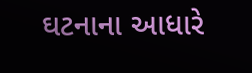ઘટનાના આધારે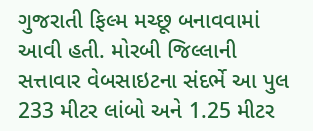ગુજરાતી ફિલ્મ મચ્છૂ બનાવવામાં આવી હતી. મોરબી જિલ્લાની સત્તાવાર વેબસાઇટના સંદર્ભે આ પુલ 233 મીટર લાંબો અને 1.25 મીટર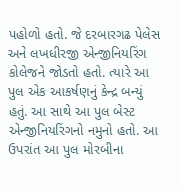પહોળો હતો. જે દરબારગઢ પેલેસ અને લખધીરજી એન્જીનિયરિંગ કોલેજને જોડતો હતો. ત્યારે આ પુલ એક આકર્ષણનું કેન્દ્ર બન્યું હતું. આ સાથે આ પુલ બેસ્ટ એન્જીનિયરિંગનો નમુનો હતો. આ ઉપરાંત આ પુલ મોરબીના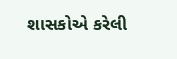શાસકોએ કરેલી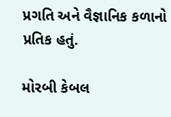પ્રગતિ અને વૈજ્ઞાનિક કળાનો પ્રતિક હતું.

મોરબી કેબલ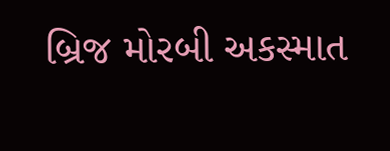બ્રિજ મોરબી અકસ્માત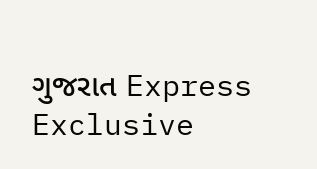ગુજરાત Express Exclusive